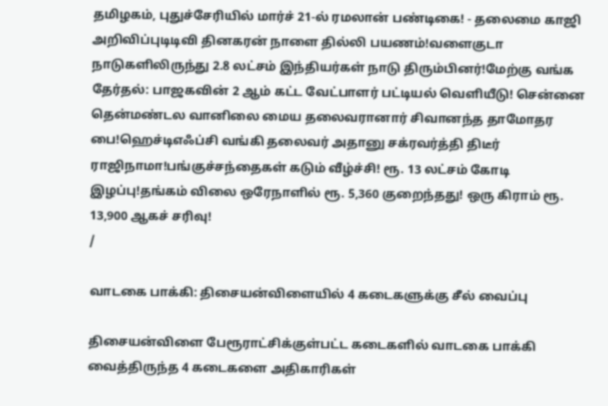தமிழகம், புதுச்சேரியில் மார்ச் 21-ல் ரமலான் பண்டிகை! - தலைமை காஜி அறிவிப்புடிடிவி தினகரன் நாளை தில்லி பயணம்!வளைகுடா நாடுகளிலிருந்து 2.8 லட்சம் இந்தியர்கள் நாடு திரும்பினர்!மேற்கு வங்க தேர்தல்: பாஜகவின் 2 ஆம் கட்ட வேட்பாளர் பட்டியல் வெளியீடு! சென்னை தென்மண்டல வானிலை மைய தலைவரானார் சிவானந்த தாமோதர பை!ஹெச்டிஎஃப்சி வங்கி தலைவர் அதானு சக்ரவர்த்தி திடீர் ராஜிநாமா!பங்குச்சந்தைகள் கடும் வீழ்ச்சி! ரூ. 13 லட்சம் கோடி இழப்பு!தங்கம் விலை ஒரேநாளில் ரூ. 5,360 குறைந்தது! ஒரு கிராம் ரூ. 13,900 ஆகச் சரிவு!
/

வாடகை பாக்கி: திசையன்விளையில் 4 கடைகளுக்கு சீல் வைப்பு

திசையன்விளை பேரூராட்சிக்குள்பட்ட கடைகளில் வாடகை பாக்கி வைத்திருந்த 4 கடைகளை அதிகாரிகள்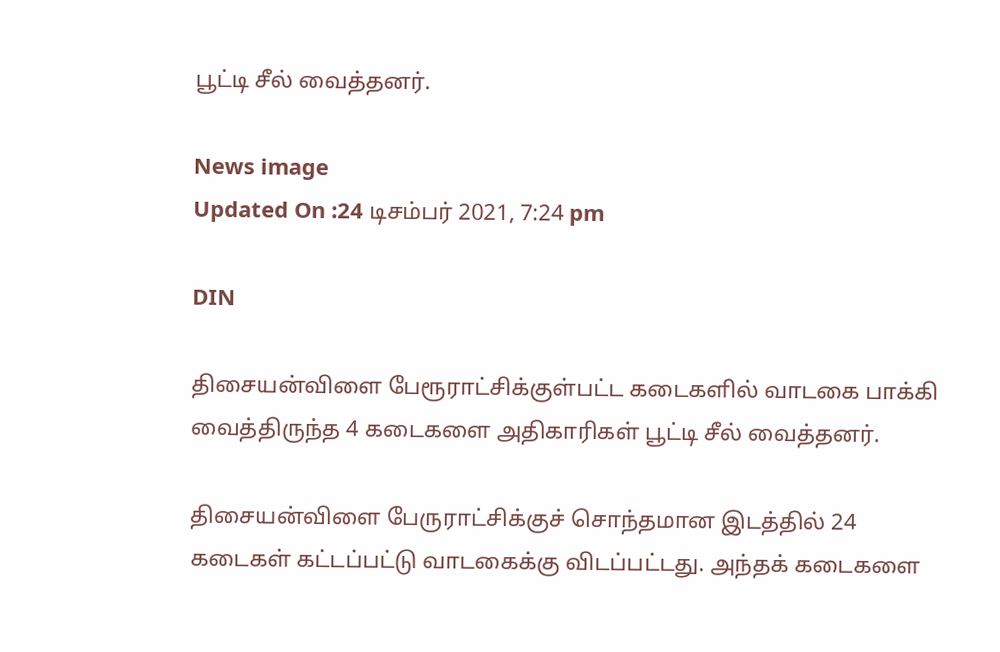பூட்டி சீல் வைத்தனர்.

News image
Updated On :24 டிசம்பர் 2021, 7:24 pm

DIN

திசையன்விளை பேரூராட்சிக்குள்பட்ட கடைகளில் வாடகை பாக்கி வைத்திருந்த 4 கடைகளை அதிகாரிகள் பூட்டி சீல் வைத்தனர்.

திசையன்விளை பேருராட்சிக்குச் சொந்தமான இடத்தில் 24 கடைகள் கட்டப்பட்டு வாடகைக்கு விடப்பட்டது. அந்தக் கடைகளை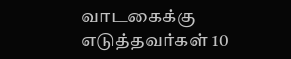வாடகைக்கு எடுத்தவர்கள் 10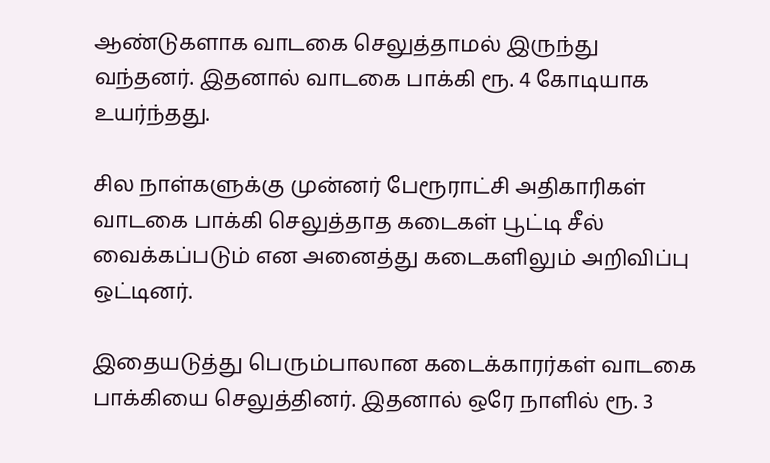ஆண்டுகளாக வாடகை செலுத்தாமல் இருந்து வந்தனர். இதனால் வாடகை பாக்கி ரூ. 4 கோடியாக உயர்ந்தது.

சில நாள்களுக்கு முன்னர் பேரூராட்சி அதிகாரிகள் வாடகை பாக்கி செலுத்தாத கடைகள் பூட்டி சீல் வைக்கப்படும் என அனைத்து கடைகளிலும் அறிவிப்பு ஒட்டினர்.

இதையடுத்து பெரும்பாலான கடைக்காரர்கள் வாடகை பாக்கியை செலுத்தினர். இதனால் ஒரே நாளில் ரூ. 3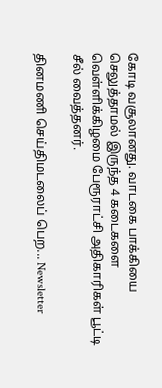கோடி வசூலானது. வாடகை பாக்கியை செலுத்தாமல் இருந்த 4 கடைகளை வெள்ளிக்கிழமை பேரூராட்சி அதிகாரிகள் பூட்டி சீல் வைத்தனர்.

தினமணி செய்திமடலைப் பெற... Newsletter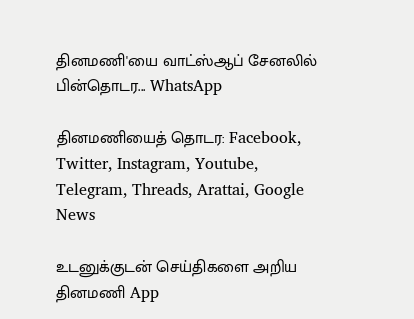தினமணி'யை வாட்ஸ்ஆப் சேனலில் பின்தொடர... WhatsApp

தினமணியைத் தொடர: Facebook, Twitter, Instagram, Youtube, Telegram, Threads, Arattai, Google News

உடனுக்குடன் செய்திகளை அறிய தினமணி App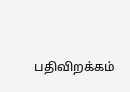பதிவிறக்கம்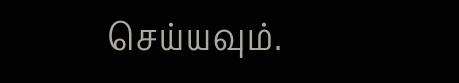செய்யவும்.